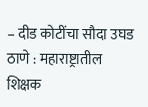– दीड कोटींचा सौदा उघड
ठाणे : महाराष्ट्रातील शिक्षक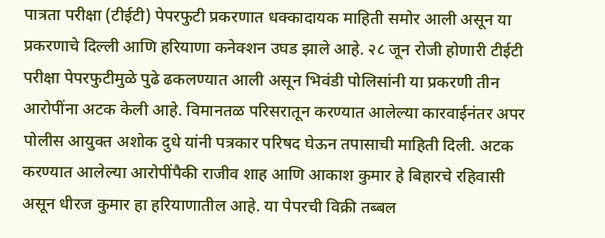पात्रता परीक्षा (टीईटी) पेपरफुटी प्रकरणात धक्कादायक माहिती समोर आली असून या प्रकरणाचे दिल्ली आणि हरियाणा कनेक्शन उघड झाले आहे. २८ जून रोजी होणारी टीईटी परीक्षा पेपरफुटीमुळे पुढे ढकलण्यात आली असून भिवंडी पोलिसांनी या प्रकरणी तीन आरोपींना अटक केली आहे. विमानतळ परिसरातून करण्यात आलेल्या कारवाईनंतर अपर पोलीस आयुक्त अशोक दुधे यांनी पत्रकार परिषद घेऊन तपासाची माहिती दिली. अटक करण्यात आलेल्या आरोपींपैकी राजीव शाह आणि आकाश कुमार हे बिहारचे रहिवासी असून धीरज कुमार हा हरियाणातील आहे. या पेपरची विक्री तब्बल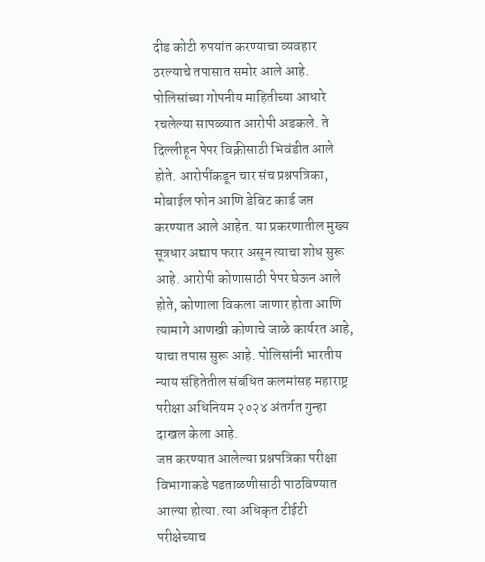दीड कोटी रुपयांत करण्याचा व्यवहार ठरल्याचे तपासात समोर आले आहे.
पोलिसांच्या गोपनीय माहितीच्या आधारे रचलेल्या सापळ्यात आरोपी अडकले. ते दिल्लीहून पेपर विक्रीसाठी भिवंडीत आले होते. आरोपींकडून चार संच प्रश्नपत्रिका, मोबाईल फोन आणि डेबिट कार्ड जप्त करण्यात आले आहेत. या प्रकरणातील मुख्य सूत्रधार अद्याप फरार असून त्याचा शोध सुरू आहे. आरोपी कोणासाठी पेपर घेऊन आले होते, कोणाला विकला जाणार होता आणि त्यामागे आणखी कोणाचे जाळे कार्यरत आहे, याचा तपास सुरू आहे. पोलिसांनी भारतीय न्याय संहितेतील संबंधित कलमांसह महाराष्ट्र परीक्षा अधिनियम २०२४ अंतर्गत गुन्हा दाखल केला आहे.
जप्त करण्यात आलेल्या प्रश्नपत्रिका परीक्षा विभागाकडे पडताळणीसाठी पाठविण्यात आल्या होत्या. त्या अधिकृत टीईटी परीक्षेच्याच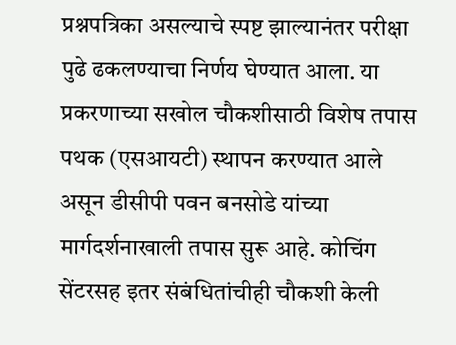प्रश्नपत्रिका असल्याचे स्पष्ट झाल्यानंतर परीक्षा पुढे ढकलण्याचा निर्णय घेण्यात आला. या प्रकरणाच्या सखोल चौकशीसाठी विशेष तपास पथक (एसआयटी) स्थापन करण्यात आले असून डीसीपी पवन बनसोडे यांच्या मार्गदर्शनाखाली तपास सुरू आहे. कोचिंग सेंटरसह इतर संबंधितांचीही चौकशी केली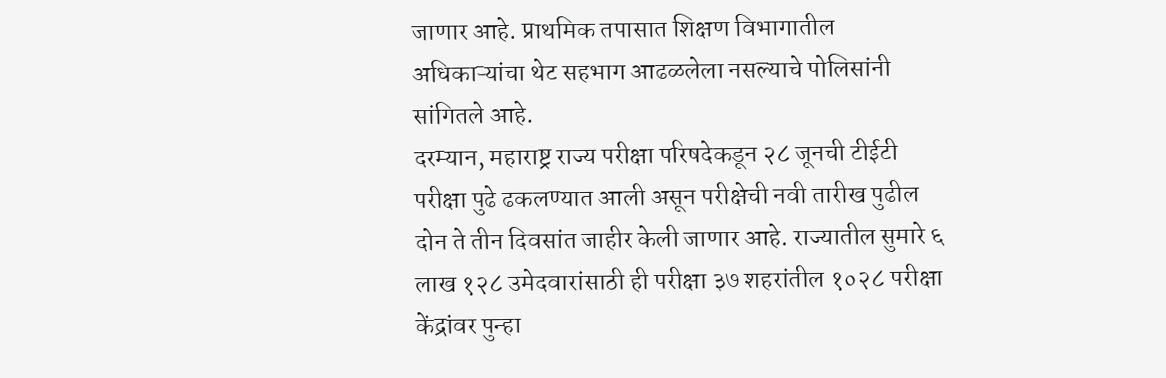जाणार आहे. प्राथमिक तपासात शिक्षण विभागातील अधिकाऱ्यांचा थेट सहभाग आढळलेला नसल्याचे पोलिसांनी सांगितले आहे.
दरम्यान, महाराष्ट्र राज्य परीक्षा परिषदेकडून २८ जूनची टीईटी परीक्षा पुढे ढकलण्यात आली असून परीक्षेची नवी तारीख पुढील दोन ते तीन दिवसांत जाहीर केली जाणार आहे. राज्यातील सुमारे ६ लाख १२८ उमेदवारांसाठी ही परीक्षा ३७ शहरांतील १०२८ परीक्षा केंद्रांवर पुन्हा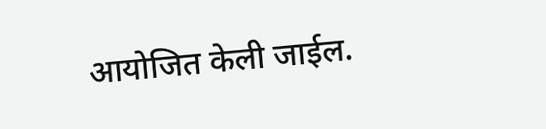आयोजित केली जाईल.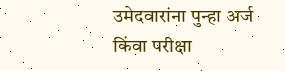उमेदवारांना पुन्हा अर्ज किंवा परीक्षा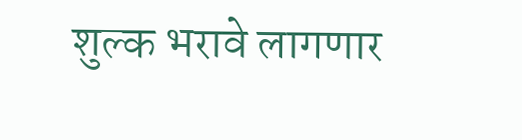शुल्क भरावे लागणार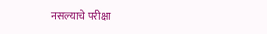नसल्याचे परीक्षा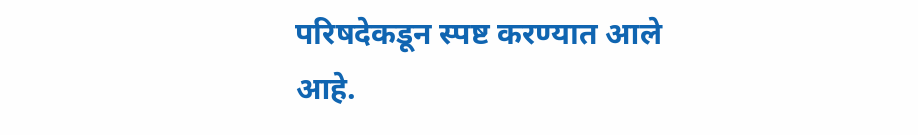परिषदेकडून स्पष्ट करण्यात आले आहे.